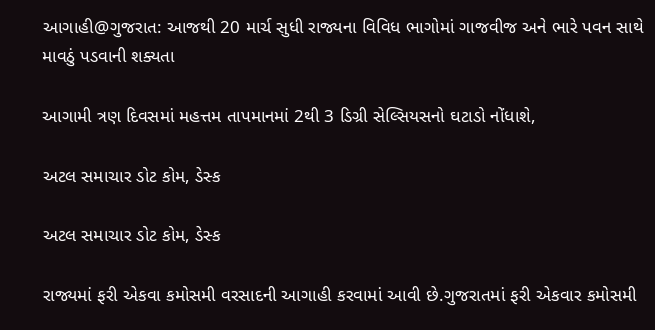આગાહી@ગુજરાત: આજથી 20 માર્ચ સુધી રાજ્યના વિવિધ ભાગોમાં ગાજવીજ અને ભારે પવન સાથે માવઠું પડવાની શક્યતા

આગામી ત્રણ દિવસમાં મહત્તમ તાપમાનમાં 2થી 3 ડિગ્રી સેલ્સિયસનો ઘટાડો નોંધાશે,

અટલ સમાચાર ડોટ કોમ, ડેસ્ક

અટલ સમાચાર ડોટ કોમ, ડેસ્ક

રાજ્યમાં ફરી એકવા કમોસમી વરસાદની આગાહી કરવામાં આવી છે.ગુજરાતમાં ફરી એકવાર કમોસમી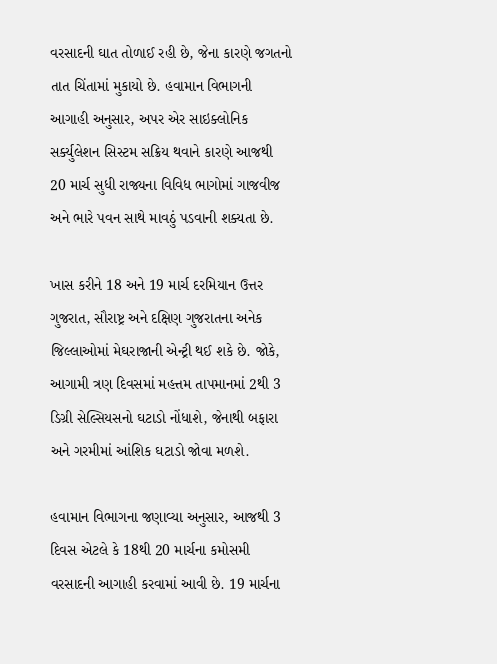વરસાદની ઘાત તોળાઈ રહી છે, જેના કારણે જગતનો તાત ચિંતામાં મુકાયો છે. હવામાન વિભાગની આગાહી અનુસાર, અપર એર સાઇક્લોનિક સર્ક્યુલેશન સિસ્ટમ સક્રિય થવાને કારણે આજથી 20 માર્ચ સુધી રાજ્યના વિવિધ ભાગોમાં ગાજવીજ અને ભારે પવન સાથે માવઠું પડવાની શક્યતા છે.

ખાસ કરીને 18 અને 19 માર્ચ દરમિયાન ઉત્તર ગુજરાત, સૌરાષ્ટ્ર અને દક્ષિણ ગુજરાતના અનેક જિલ્લાઓમાં મેઘરાજાની એન્ટ્રી થઈ શકે છે. જોકે, આગામી ત્રણ દિવસમાં મહત્તમ તાપમાનમાં 2થી 3 ડિગ્રી સેલ્સિયસનો ઘટાડો નોંધાશે, જેનાથી બફારા અને ગરમીમાં આંશિક ઘટાડો જોવા મળશે.

હવામાન વિભાગના જણાવ્યા અનુસાર, આજથી 3 દિવસ એટલે કે 18થી 20 માર્ચના કમોસમી વરસાદની આગાહી કરવામાં આવી છે. 19 માર્ચના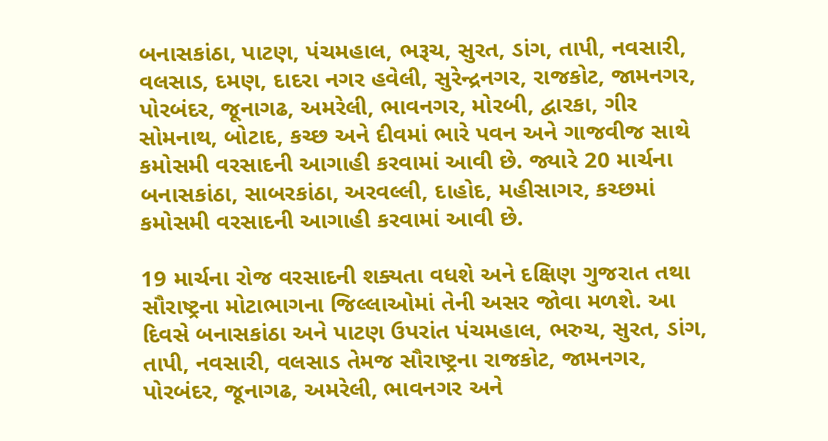બનાસકાંઠા, પાટણ, પંચમહાલ, ભરૂચ, સુરત, ડાંગ, તાપી, નવસારી, વલસાડ, દમણ, દાદરા નગર હવેલી, સુરેન્દ્રનગર, રાજકોટ, જામનગર, પોરબંદર, જૂનાગઢ, અમરેલી, ભાવનગર, મોરબી, દ્વારકા, ગીર સોમનાથ, બોટાદ, કચ્છ અને દીવમાં ભારે પવન અને ગાજવીજ સાથે કમોસમી વરસાદની આગાહી કરવામાં આવી છે. જ્યારે 20 માર્ચના બનાસકાંઠા, સાબરકાંઠા, અરવલ્લી, દાહોદ, મહીસાગર, કચ્છમાં કમોસમી વરસાદની આગાહી કરવામાં આવી છે.

19 માર્ચના રોજ વરસાદની શક્યતા વધશે અને દક્ષિણ ગુજરાત તથા સૌરાષ્ટ્રના મોટાભાગના જિલ્લાઓમાં તેની અસર જોવા મળશે. આ દિવસે બનાસકાંઠા અને પાટણ ઉપરાંત પંચમહાલ, ભરુચ, સુરત, ડાંગ, તાપી, નવસારી, વલસાડ તેમજ સૌરાષ્ટ્રના રાજકોટ, જામનગર, પોરબંદર, જૂનાગઢ, અમરેલી, ભાવનગર અને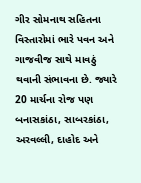ગીર સોમનાથ સહિતના વિસ્તારોમાં ભારે પવન અને ગાજવીજ સાથે માવઠું થવાની સંભાવના છે. જ્યારે 20 માર્ચના રોજ પણ બનાસકાંઠા, સાબરકાંઠા, અરવલ્લી, દાહોદ અને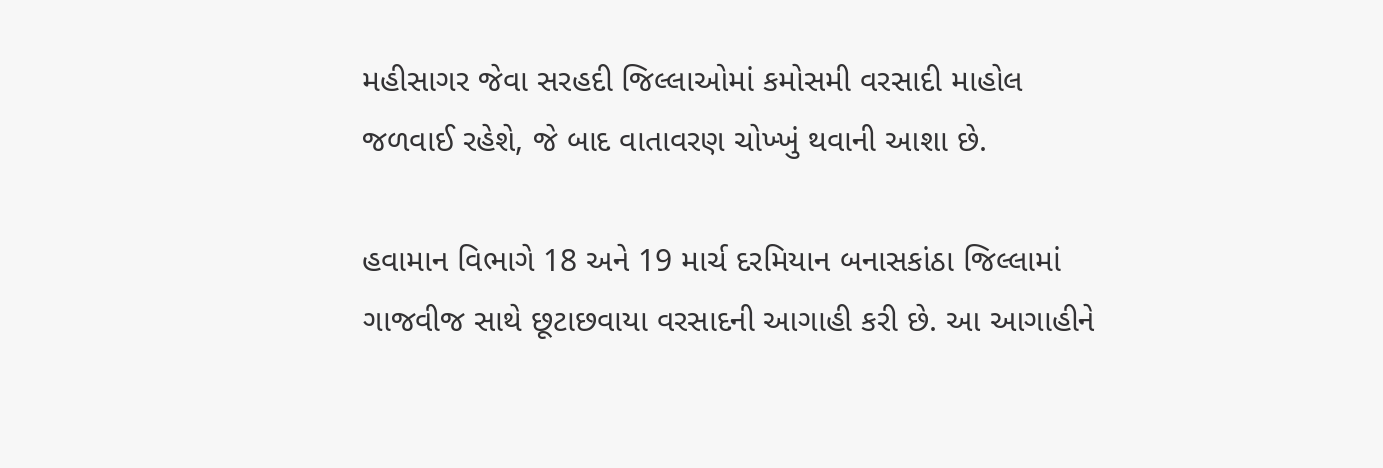મહીસાગર જેવા સરહદી જિલ્લાઓમાં કમોસમી વરસાદી માહોલ જળવાઈ રહેશે, જે બાદ વાતાવરણ ચોખ્ખું થવાની આશા છે.

હવામાન વિભાગે 18 અને 19 માર્ચ દરમિયાન બનાસકાંઠા જિલ્લામાં ગાજવીજ સાથે છૂટાછવાયા વરસાદની આગાહી કરી છે. આ આગાહીને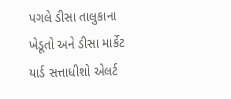પગલે ડીસા તાલુકાના ખેડૂતો અને ડીસા માર્કેટ યાર્ડ સત્તાધીશો એલર્ટ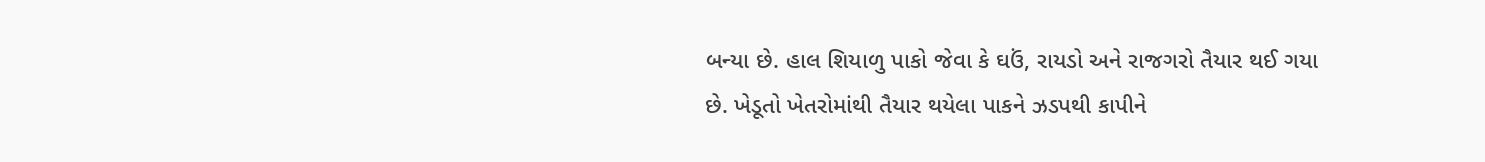બન્યા છે. હાલ શિયાળુ પાકો જેવા કે ઘઉં, રાયડો અને રાજગરો તૈયાર થઈ ગયા છે. ખેડૂતો ખેતરોમાંથી તૈયાર થયેલા પાકને ઝડપથી કાપીને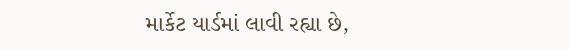માર્કેટ યાર્ડમાં લાવી રહ્યા છે,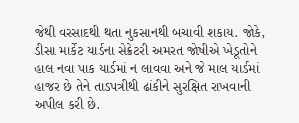જેથી વરસાદથી થતા નુકસાનથી બચાવી શકાય. જોકે, ડીસા માર્કેટ યાર્ડના સેક્રેટરી અમરત જોષીએ ખેડૂતોને હાલ નવા પાક યાર્ડમાં ન લાવવા અને જે માલ યાર્ડમાં હાજર છે તેને તાડપત્રીથી ઢાંકીને સુરક્ષિત રાખવાની અપીલ કરી છે.